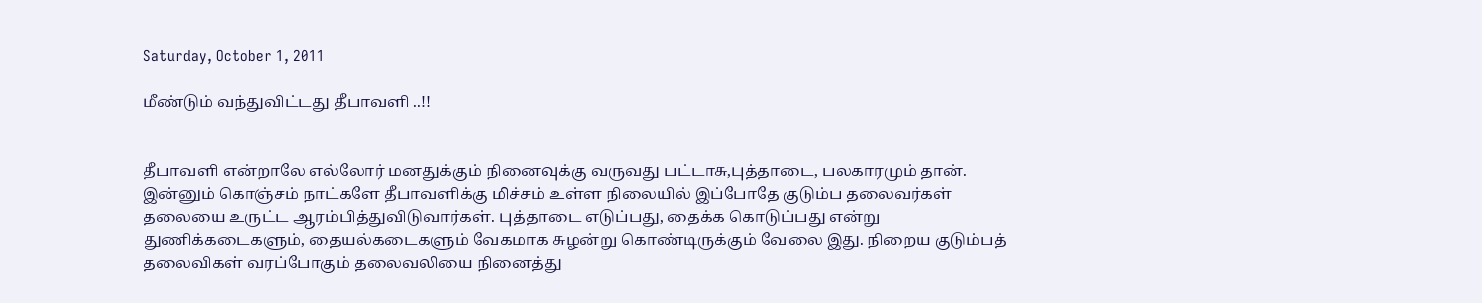Saturday, October 1, 2011

மீண்டும் வந்துவிட்டது தீபாவளி ..!!


தீபாவளி என்றாலே எல்லோர் மனதுக்கும் நினைவுக்கு வருவது பட்டாசு,புத்தாடை, பலகாரமும் தான். இன்னும் கொஞ்சம் நாட்களே தீபாவளிக்கு மிச்சம் உள்ள நிலையில் இப்போதே குடும்ப தலைவர்கள் தலையை உருட்ட ஆரம்பித்துவிடுவார்கள். புத்தாடை எடுப்பது, தைக்க கொடுப்பது என்று துணிக்கடைகளும், தையல்கடைகளும் வேகமாக சுழன்று கொண்டிருக்கும் வேலை இது. நிறைய குடும்பத் தலைவிகள் வரப்போகும் தலைவலியை நினைத்து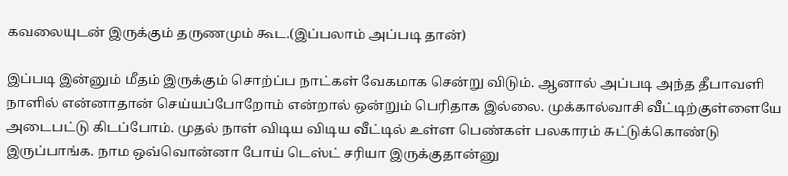கவலையுடன் இருக்கும் தருணமும் கூட.(இப்பலாம் அப்படி தான்)

இப்படி இன்னும் மீதம் இருக்கும் சொற்ப்ப நாட்கள் வேகமாக சென்று விடும். ஆனால் அப்படி அந்த தீபாவளி நாளில் என்னாதான் செய்யப்போறோம் என்றால் ஒன்றும் பெரிதாக இல்லை. முக்கால்வாசி வீட்டிற்குள்ளையே அடைபட்டு கிடப்போம். முதல் நாள் விடிய விடிய வீட்டில் உள்ள பெண்கள் பலகாரம் சுட்டுக்கொண்டு இருப்பாங்க. நாம ஒவ்வொன்னா போய் டெஸ்ட் சரியா இருக்குதான்னு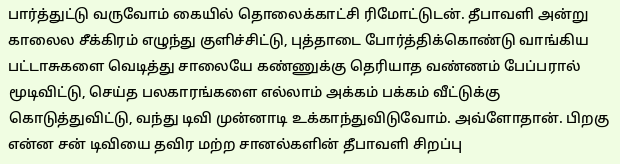பார்த்துட்டு வருவோம் கையில் தொலைக்காட்சி ரிமோட்டுடன். தீபாவளி அன்று காலைல சீக்கிரம் எழுந்து குளிச்சிட்டு, புத்தாடை போர்த்திக்கொண்டு வாங்கிய பட்டாசுகளை வெடித்து சாலையே கண்ணுக்கு தெரியாத வண்ணம் பேப்பரால் மூடிவிட்டு, செய்த பலகாரங்களை எல்லாம் அக்கம் பக்கம் வீட்டுக்கு கொடுத்துவிட்டு, வந்து டிவி முன்னாடி உக்காந்துவிடுவோம். அவ்ளோதான். பிறகு என்ன சன் டிவியை தவிர மற்ற சானல்களின் தீபாவளி சிறப்பு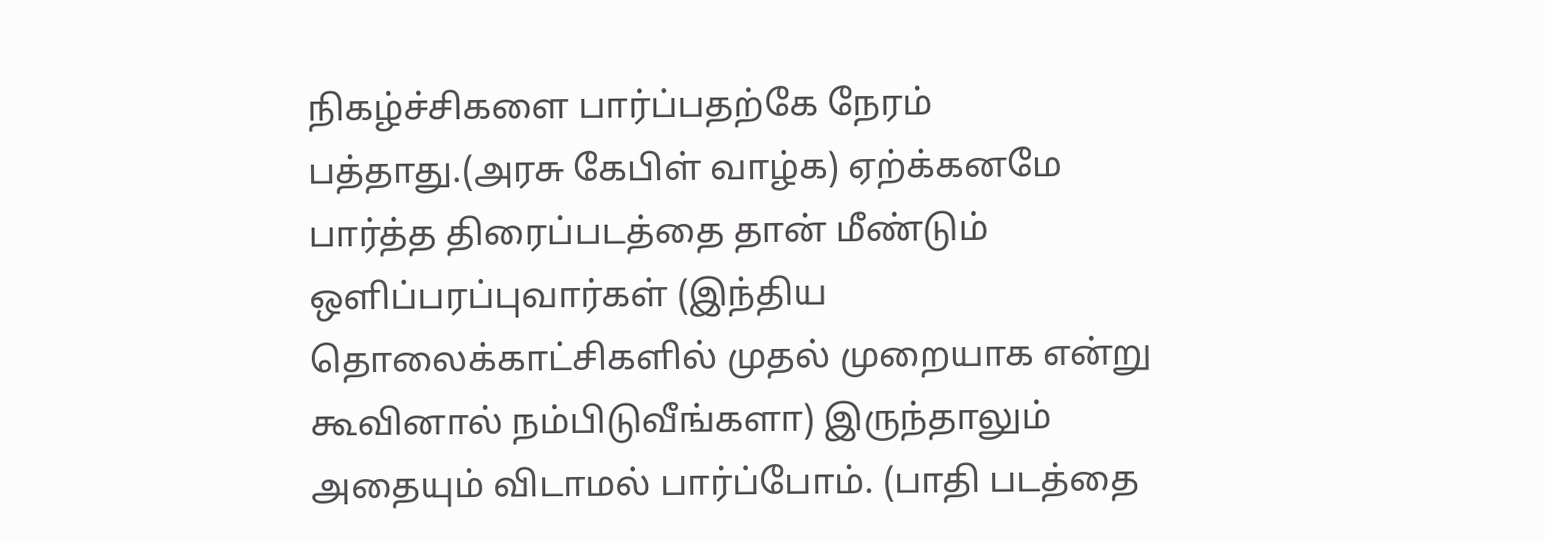நிகழ்ச்சிகளை பார்ப்பதற்கே நேரம் பத்தாது.(அரசு கேபிள் வாழ்க) ஏற்க்கனமே பார்த்த திரைப்படத்தை தான் மீண்டும் ஒளிப்பரப்புவார்கள் (இந்திய தொலைக்காட்சிகளில் முதல் முறையாக என்று கூவினால் நம்பிடுவீங்களா) இருந்தாலும் அதையும் விடாமல் பார்ப்போம். (பாதி படத்தை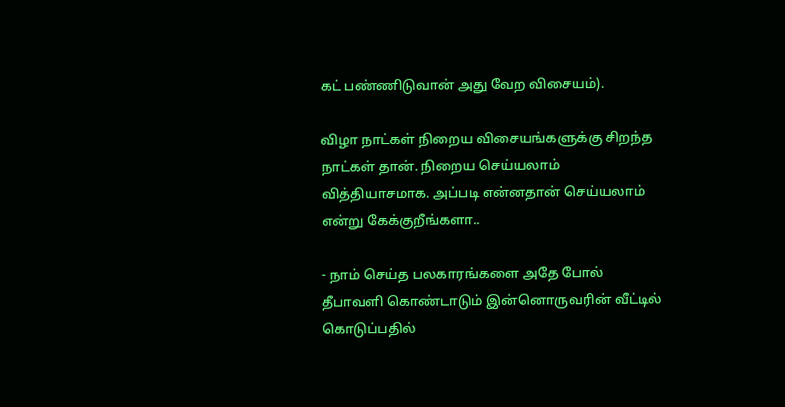கட் பண்ணிடுவான் அது வேற விசையம்).

விழா நாட்கள் நிறைய விசையங்களுக்கு சிறந்த நாட்கள் தான். நிறைய செய்யலாம் வித்தியாசமாக. அப்படி என்னதான் செய்யலாம் என்று கேக்குறீங்களா..

- நாம் செய்த பலகாரங்களை அதே போல் தீபாவளி கொண்டாடும் இன்னொருவரின் வீட்டில் கொடுப்பதில்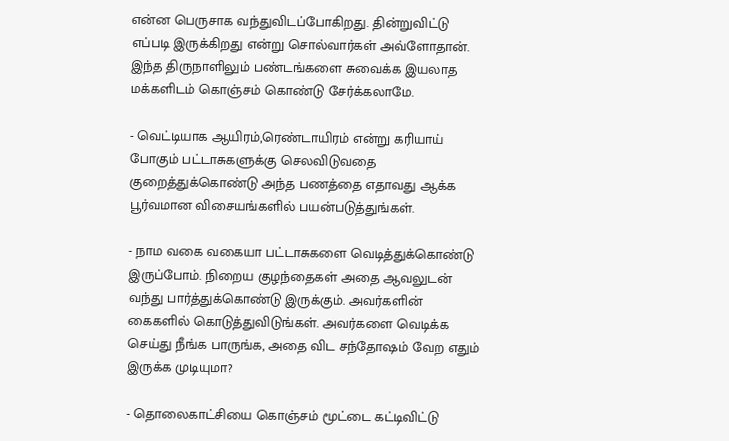என்ன பெருசாக வந்துவிடப்போகிறது. தின்றுவிட்டு எப்படி இருக்கிறது என்று சொல்வார்கள் அவ்ளோதான். இந்த திருநாளிலும் பண்டங்களை சுவைக்க இயலாத மக்களிடம் கொஞ்சம் கொண்டு சேர்க்கலாமே.

- வெட்டியாக ஆயிரம்,ரெண்டாயிரம் என்று கரியாய் போகும் பட்டாசுகளுக்கு செலவிடுவதை குறைத்துக்கொண்டு அந்த பணத்தை எதாவது ஆக்க பூர்வமான விசையங்களில் பயன்படுத்துங்கள்.

- நாம வகை வகையா பட்டாசுகளை வெடித்துக்கொண்டு இருப்போம். நிறைய குழந்தைகள் அதை ஆவலுடன் வந்து பார்த்துக்கொண்டு இருக்கும். அவர்களின் கைகளில் கொடுத்துவிடுங்கள். அவர்களை வெடிக்க செய்து நீங்க பாருங்க, அதை விட சந்தோஷம் வேற எதும் இருக்க முடியுமா?

- தொலைகாட்சியை கொஞ்சம் மூட்டை கட்டிவிட்டு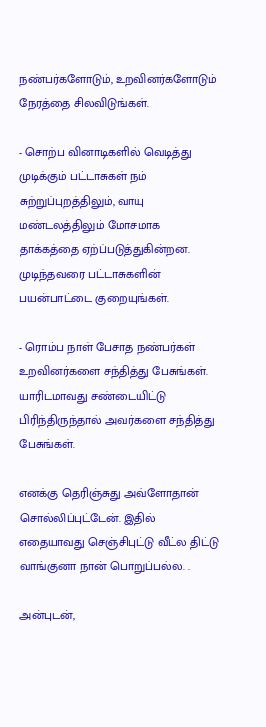நண்பர்களோடும், உறவினர்களோடும் நேரத்தை சிலவிடுங்கள்.

- சொற்ப வினாடிகளில் வெடித்து முடிக்கும் பட்டாசுகள் நம் சுற்றுப்புறத்திலும், வாயு மண்டலத்திலும் மோசமாக தாக்கத்தை ஏற்ப்படுத்துகின்றன. முடிந்தவரை பட்டாசுகளின் பயன்பாட்டை குறையுங்கள்.

- ரொம்ப நாள் பேசாத நண்பர்கள் உறவினர்களை சந்தித்து பேசுங்கள். யாரிடமாவது சண்டையிட்டு பிரிந்திருந்தால் அவர்களை சந்தித்து பேசுங்கள்.

எனக்கு தெரிஞ்சுது அவ்ளோதான் சொல்லிப்புட்டேன். இதில் எதையாவது செஞ்சிபுட்டு வீட்ல திட்டு வாங்குனா நான் பொறுப்பல்ல. .

அன்புடன்,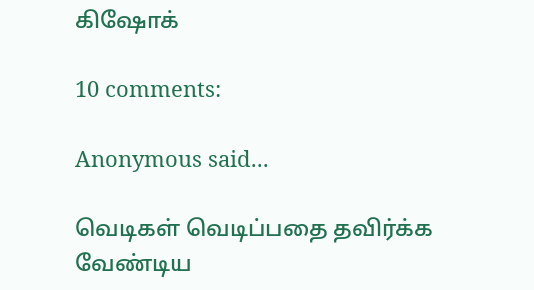கிஷோக்

10 comments:

Anonymous said...

வெடிகள் வெடிப்பதை தவிர்க்க வேண்டிய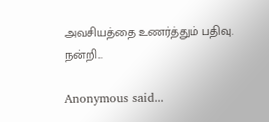அவசியத்தை உணர்த்தும் பதிவு. நன்றி...

Anonymous said...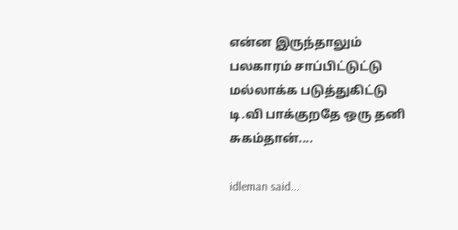என்ன இருந்தாலும் பலகாரம் சாப்பிட்டுட்டு மல்லாக்க படுத்துகிட்டு டி.வி பாக்குறதே ஒரு தனி சுகம்தான்....

idleman said...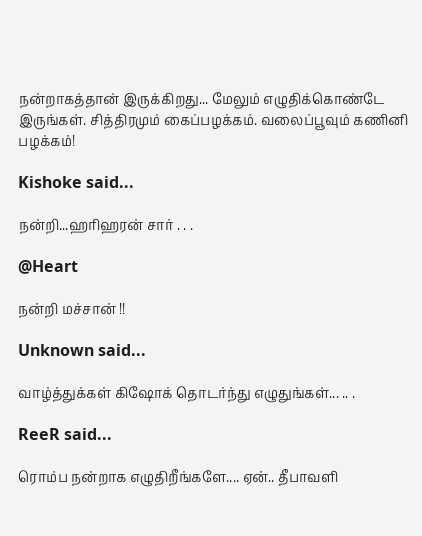நன்றாகத்தான் இருக்கிறது... மேலும் எழுதிக்கொண்டே இருங்கள். சித்திரமும் கைப்பழக்கம். வலைப்பூவும் கணினி பழக்கம்!

Kishoke said...

நன்றி...ஹரிஹரன் சார் . . .

@Heart

நன்றி மச்சான் !!

Unknown said...

வாழ்த்துக்கள் கிஷோக் தொடர்ந்து எழுதுங்கள்... .. .

ReeR said...

ரொம்ப நன்றாக எழுதிறீங்களே.... ஏன்.. தீபாவளி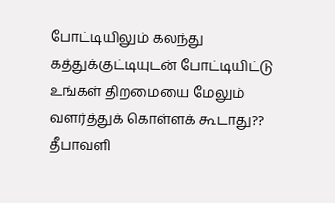போட்டியிலும் கலந்து கத்துக்குட்டியுடன் போட்டியிட்டு உங்கள் திறமையை மேலும் வளர்த்துக் கொள்ளக் கூடாது??
தீபாவளி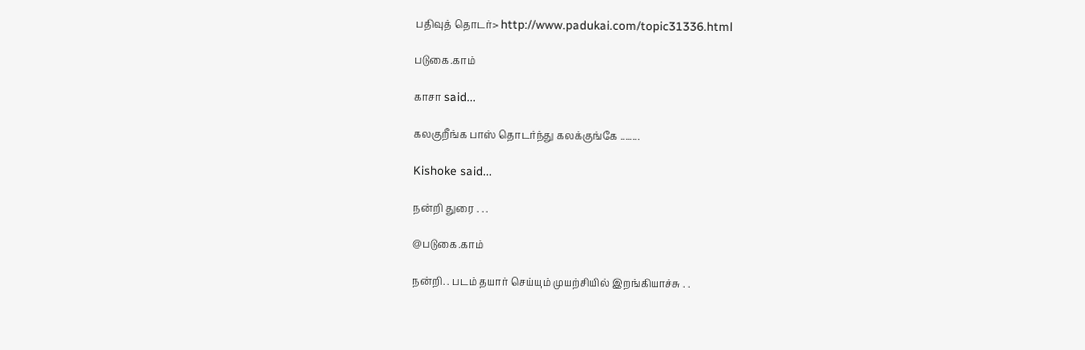பதிவுத் தொடர்> http://www.padukai.com/topic31336.html

படுகை.காம்

காசா said...

கலகுறீங்க பாஸ் தொடர்ந்து கலக்குங்கே ........

Kishoke said...

நன்றி துரை . . .

@படுகை.காம்

நன்றி. . படம் தயார் செய்யும் முயற்சியில் இறங்கியாச்சு . .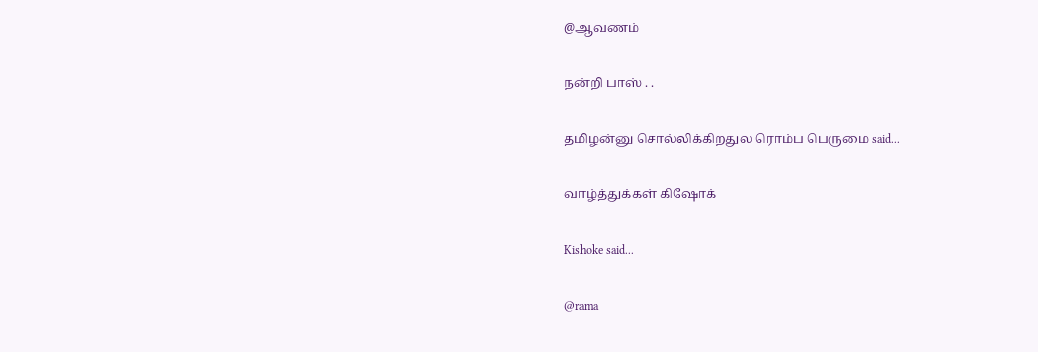@ஆவணம்

நன்றி பாஸ் . .

தமிழன்னு சொல்லிக்கிறதுல ரொம்ப பெருமை said...

வாழ்த்துக்கள் கிஷோக்

Kishoke said...

@rama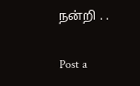நன்றி . .

Post a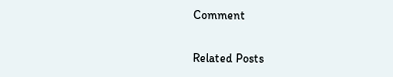Comment

Related Posts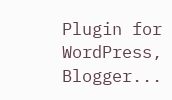Plugin for WordPress, Blogger...